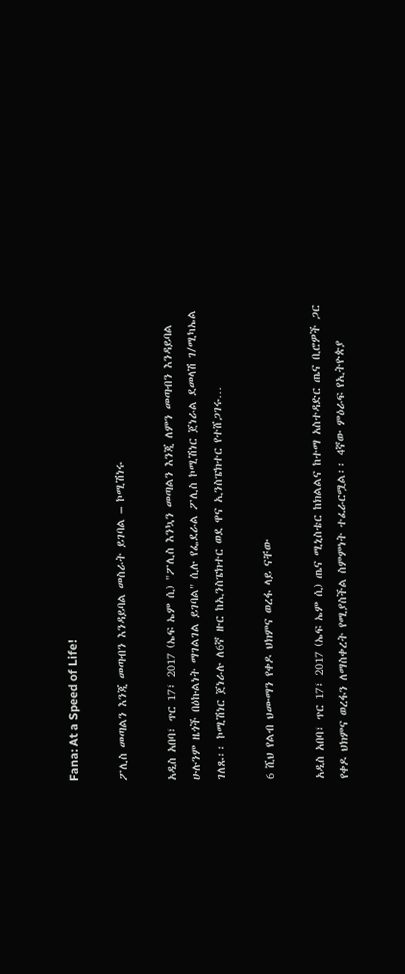Fana: At a Speed of Life!

ፖሊስ መጣልን እንጂ መጣብን እንዳይባል መስራት ይገባል – ኮሚሽነሩ

አዲስ አበባ፣ ጥር 17፣ 2017 (ኤፍ ኤም ሲ) "ፖሊስ እንኳን መጣልን እንጂ ለምን መጣብን እንዳይባል ሁሉንም ዜጎች በዕኩልነት ማገልገል ይገባል" ሲሉ የፌደራል ፖሊስ ኮሚሽነር ጀነራል ደመላሽ ገ/ሚካኤል ገለጹ፡፡ ኮሚሽነር ጀነራሉ ለ6ኛ ዙር ከኢንስፔክተር ወደ ዋና ኢንስፔክተር የተሸጋገሩ…

6 ሺህ የልብ ህሙማን የቀዶ ህክምና ወረፋ ላይ ናቸው

አዲስ አበባ፣ ጥር 17፣ 2017 (ኤፍ ኤም ሲ) ጤና ሚኒስቴር ከክልልና ከተማ አስተዳድር ጤና ቢሮዎች ጋር የቀዶ ህክምና ወረፋን ለማስቀረት የሚያስችል ስምምነት ተፈራርሟል፡፡ 4ኛው ምዕራፍ የኢትዮጵያ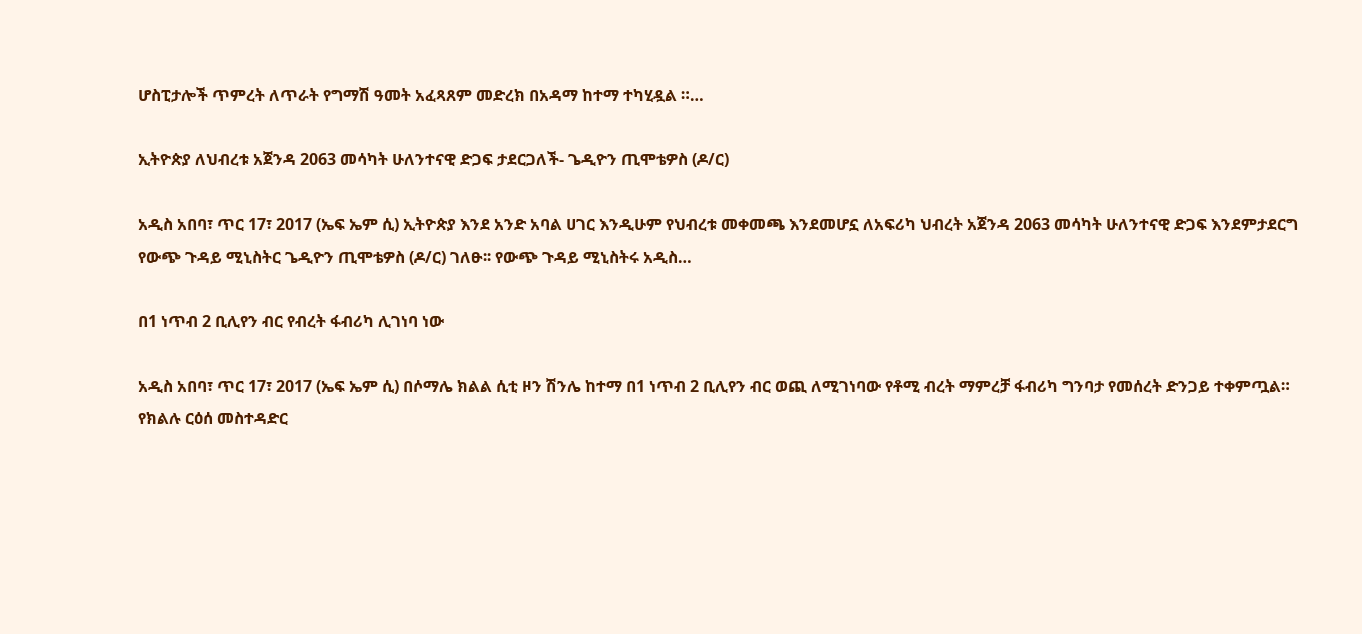ሆስፒታሎች ጥምረት ለጥራት የግማሽ ዓመት አፈጻጸም መድረክ በአዳማ ከተማ ተካሂዷል ።…

ኢትዮጵያ ለህብረቱ አጀንዳ 2063 መሳካት ሁለንተናዊ ድጋፍ ታደርጋለች- ጌዲዮን ጢሞቴዎስ (ዶ/ር)

አዲስ አበባ፣ ጥር 17፣ 2017 (ኤፍ ኤም ሲ) ኢትዮጵያ እንደ አንድ አባል ሀገር እንዲሁም የህብረቱ መቀመጫ እንደመሆኗ ለአፍሪካ ህብረት አጀንዳ 2063 መሳካት ሁለንተናዊ ድጋፍ እንደምታደርግ የውጭ ጉዳይ ሚኒስትር ጌዲዮን ጢሞቴዎስ (ዶ/ር) ገለፁ፡፡ የውጭ ጉዳይ ሚኒስትሩ አዲስ…

በ1 ነጥብ 2 ቢሊየን ብር የብረት ፋብሪካ ሊገነባ ነው

አዲስ አበባ፣ ጥር 17፣ 2017 (ኤፍ ኤም ሲ) በሶማሌ ክልል ሲቲ ዞን ሽንሌ ከተማ በ1 ነጥብ 2 ቢሊየን ብር ወጪ ለሚገነባው የቶሚ ብረት ማምረቻ ፋብሪካ ግንባታ የመሰረት ድንጋይ ተቀምጧል። የክልሉ ርዕሰ መስተዳድር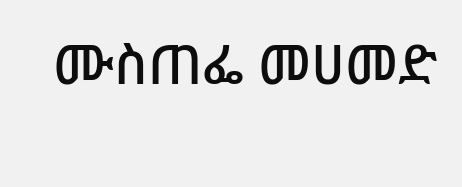ሙስጠፌ መሀመድ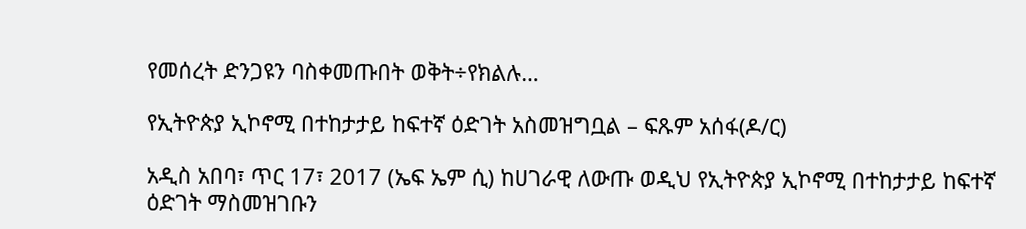የመሰረት ድንጋዩን ባስቀመጡበት ወቅት÷የክልሉ…

የኢትዮጵያ ኢኮኖሚ በተከታታይ ከፍተኛ ዕድገት አስመዝግቧል – ፍጹም አሰፋ(ዶ/ር)

አዲስ አበባ፣ ጥር 17፣ 2017 (ኤፍ ኤም ሲ) ከሀገራዊ ለውጡ ወዲህ የኢትዮጵያ ኢኮኖሚ በተከታታይ ከፍተኛ ዕድገት ማስመዝገቡን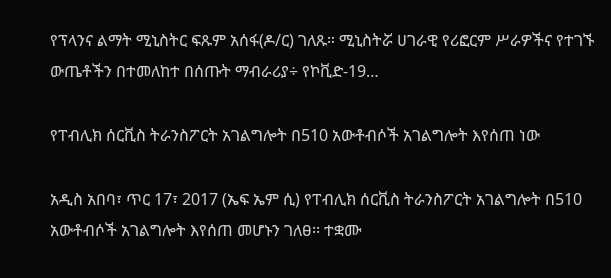የፕላንና ልማት ሚኒስትር ፍጹም አሰፋ(ዶ/ር) ገለጹ። ሚኒስትሯ ሀገራዊ የሪፎርም ሥራዎችና የተገኙ ውጤቶችን በተመለከተ በሰጡት ማብራሪያ÷ የኮቪድ-19…

የፐብሊክ ሰርቪስ ትራንስፖርት አገልግሎት በ510 አውቶብሶች አገልግሎት እየሰጠ ነው

አዲስ አበባ፣ ጥር 17፣ 2017 (ኤፍ ኤም ሲ) የፐብሊክ ሰርቪስ ትራንስፖርት አገልግሎት በ510 አውቶብሶች አገልግሎት እየሰጠ መሆኑን ገለፀ፡፡ ተቋሙ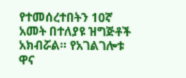የተመሰረተበትን 10ኛ አመት በተለያዩ ዝግጅቶች አክብሯል። የአገልገሎቱ ዋና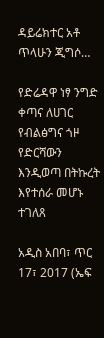ዳይሬክተር አቶ ጥላሁን ጂግሶ…

የድሬዳዋ ነፃ ንግድ ቀጣና ለሀገር የብልፅግና ጎዞ የድርሻውን እንዲወጣ በትኩረት እየተሰራ መሆኑ ተገለጸ

አዲስ አበባ፣ ጥር 17፣ 2017 (ኤፍ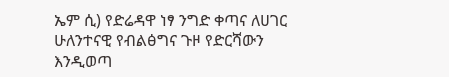ኤም ሲ) የድሬዳዋ ነፃ ንግድ ቀጣና ለሀገር ሁለንተናዊ የብልፅግና ጉዞ የድርሻውን እንዲወጣ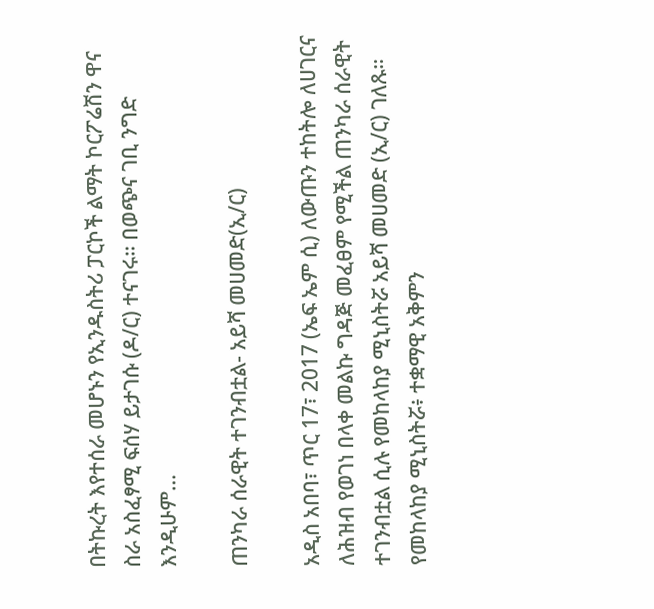በትኩረት እየተሰራ መሆኑን የኢንዱስትሪ ፓርኮች ልማት ኮርፖሬሽን ዋና ስራ አስፈፃሚ ፍሰሃ ይታገሱ (ዶ/ር) ተናገሩ። በወጭና ገቢ ንግድ እንዲሁም…

ጠንካራ ሰራዊት ተገንብቷል- አይሻ መሀመድ(ኢ/ር)

አዲስ አበባ፣ ጥር 17፣ 2017 (ኤፍ ኤም ሲ) ለውጡን ተከትሎ ለሀገርና ለሕዝብ የወገነ በላቀ መልኩ ግዳጅ መፈፀም የሚችል ጠንካራ ሰራዊት ተገንብቷል ሲሉ የመከላከያ ሚኒስትሯ አይሻ መሀመድ (ኢ/ር) ገለጹ። የመከላከያ ሚኒስትሯ፥ ተቋማዊ አቅምን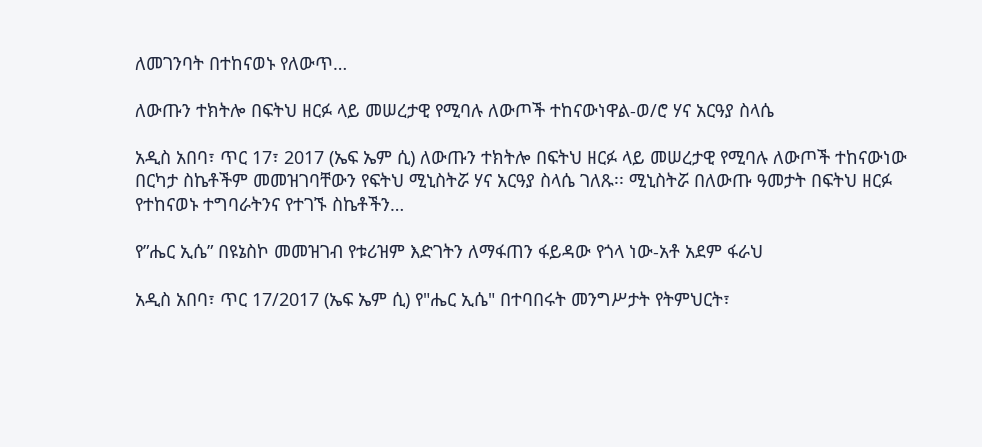ለመገንባት በተከናወኑ የለውጥ…

ለውጡን ተክትሎ በፍትህ ዘርፉ ላይ መሠረታዊ የሚባሉ ለውጦች ተከናውነዋል-ወ/ሮ ሃና አርዓያ ስላሴ

አዲስ አበባ፣ ጥር 17፣ 2017 (ኤፍ ኤም ሲ) ለውጡን ተክትሎ በፍትህ ዘርፉ ላይ መሠረታዊ የሚባሉ ለውጦች ተከናውነው በርካታ ስኬቶችም መመዝገባቸውን የፍትህ ሚኒስትሯ ሃና አርዓያ ስላሴ ገለጹ፡፡ ሚኒስትሯ በለውጡ ዓመታት በፍትህ ዘርፉ የተከናወኑ ተግባራትንና የተገኙ ስኬቶችን…

የ”ሔር ኢሴ” በዩኔስኮ መመዝገብ የቱሪዝም እድገትን ለማፋጠን ፋይዳው የጎላ ነው-አቶ አደም ፋራህ

አዲስ አበባ፣ ጥር 17/2017 (ኤፍ ኤም ሲ) የ"ሔር ኢሴ" በተባበሩት መንግሥታት የትምህርት፣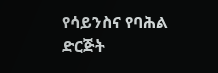የሳይንስና የባሕል ድርጅት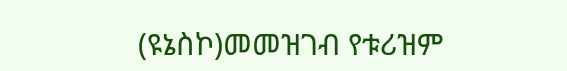(ዩኔስኮ)መመዝገብ የቱሪዝም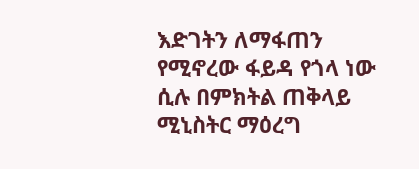እድገትን ለማፋጠን የሚኖረው ፋይዳ የጎላ ነው ሲሉ በምክትል ጠቅላይ ሚኒስትር ማዕረግ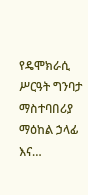የዴሞክራሲ ሥርዓት ግንባታ ማስተባበሪያ ማዕከል ኃላፊ እና…